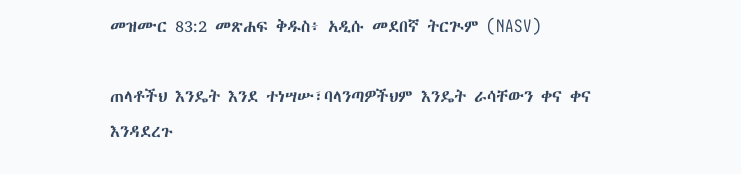መዝሙር 83:2 መጽሐፍ ቅዱስ፥ አዲሱ መደበኛ ትርጒም (NASV)

ጠላቶችህ እንዴት እንደ ተነሣሡ፣ባላንጣዎችህም እንዴት ራሳቸውን ቀና ቀና እንዳደረጉ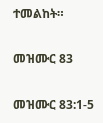ተመልከት።

መዝሙር 83

መዝሙር 83:1-5